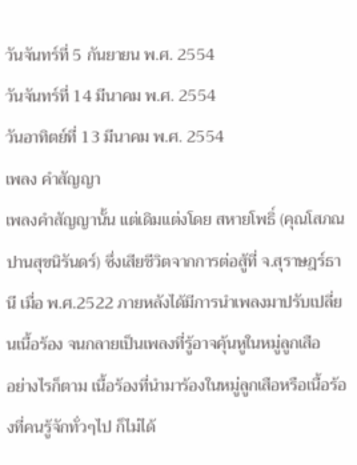วันจันทร์ที่ 5 กันยายน พ.ศ. 2554
วันจันทร์ที่ 14 มีนาคม พ.ศ. 2554
วันอาทิตย์ที่ 13 มีนาคม พ.ศ. 2554
เพลง คำสัญญา
เพลงคำสัญญานั้น แต่เดิมแต่งโดย สหายโพธิ์ (คุณโสภณ ปานสุขนิรันดร์) ซึ่งเสียชีวิตจากการต่อสู้ที่ จ.สุราษฎร์ธานี เมื่อ พ.ศ.2522 ภายหลังได้มีการนำเพลงมาปรับเปลี่ยนเนื้อร้อง จนกลายเป็นเพลงที่รู้อาจคุ้นหูในหมู่ลูกเสือ
อย่างไรก็ตาม เนื้อร้องที่นำมาร้องในหมู่ลูกเสือหรือเนื้อร้องที่คนรู้จักทั่วๆไป ก็ไม่ได้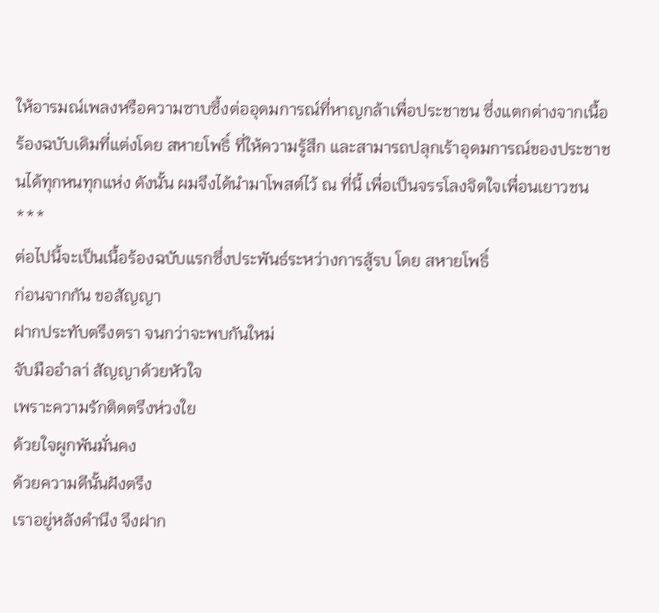ให้อารมณ์เพลงหรือความซาบซึ้งต่ออุดมการณ์ที่หาญกล้าเพื่อประชาชน ซึ่งแตกต่างจากเนื้อร้องฉบับเดิมที่แต่งโดย สหายโพธิ์ ที่ให้ความรู้สึก และสามารถปลุกเร้าอุดมการณ์ของประชาชนได้ทุกหนทุกแห่ง ดังนั้น ผมจึงได้นำมาโพสต์ไว้ ณ ที่นี้ เพื่อเป็นจรรโลงจิตใจเพื่อนเยาวชน
***
ต่อไปนี้จะเป็นเนื้อร้องฉบับแรกซึ่งประพันธ์ระหว่างการสู้รบ โดย สหายโพธิ์
ก่อนจากกัน ขอสัญญา
ฝากประทับตรึงตรา จนกว่าจะพบกันใหม่
จับมืออำลา่ สัญญาด้วยหัวใจ
เพราะความรักติดตรึงห่วงใย
ด้วยใจผูกพันมั่นคง
ด้วยความดีนั้นฝังตรึง
เราอยู่หลังคำนึง จึงฝาก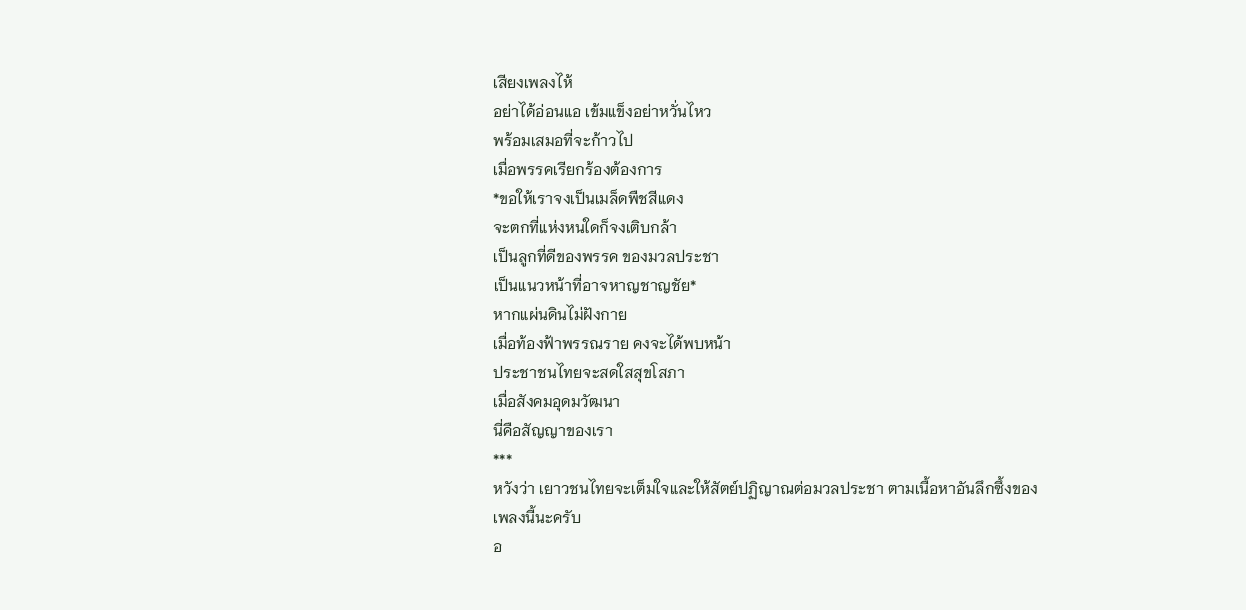เสียงเพลงไห้
อย่าได้อ่อนแอ เข้มแข็งอย่าหวั่นไหว
พร้อมเสมอที่จะก้าวไป
เมื่อพรรคเรียกร้องต้องการ
*ขอให้เราจงเป็นเมล็ดพืชสีแดง
จะตกที่แห่งหนใดก็จงเติบกล้า
เป็นลูกที่ดีของพรรค ของมวลประชา
เป็นแนวหน้าที่อาจหาญชาญชัย*
หากแผ่นดินไม่ฝังกาย
เมื่อท้องฟ้าพรรณราย คงจะได้พบหน้า
ประชาชนไทยจะสดใสสุขโสภา
เมื่อสังคมอุดมวัฒนา
นี่คือสัญญาของเรา
***
หวังว่า เยาวชนไทยจะเต็มใจและให้สัตย์ปฏิญาณต่อมวลประชา ตามเนื้อหาอันลึกซึ้งของเพลงนี้นะครับ
อ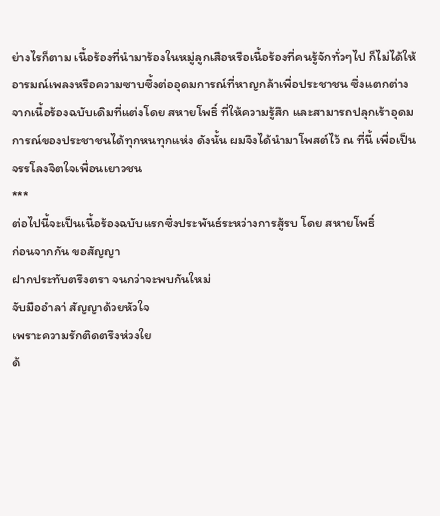ย่างไรก็ตาม เนื้อร้องที่นำมาร้องในหมู่ลูกเสือหรือเนื้อร้องที่คนรู้จักทั่วๆไป ก็ไม่ได้ให้อารมณ์เพลงหรือความซาบซึ้งต่ออุดมการณ์ที่หาญกล้าเพื่อประชาชน ซึ่งแตกต่างจากเนื้อร้องฉบับเดิมที่แต่งโดย สหายโพธิ์ ที่ให้ความรู้สึก และสามารถปลุกเร้าอุดมการณ์ของประชาชนได้ทุกหนทุกแห่ง ดังนั้น ผมจึงได้นำมาโพสต์ไว้ ณ ที่นี้ เพื่อเป็นจรรโลงจิตใจเพื่อนเยาวชน
***
ต่อไปนี้จะเป็นเนื้อร้องฉบับแรกซึ่งประพันธ์ระหว่างการสู้รบ โดย สหายโพธิ์
ก่อนจากกัน ขอสัญญา
ฝากประทับตรึงตรา จนกว่าจะพบกันใหม่
จับมืออำลา่ สัญญาด้วยหัวใจ
เพราะความรักติดตรึงห่วงใย
ด้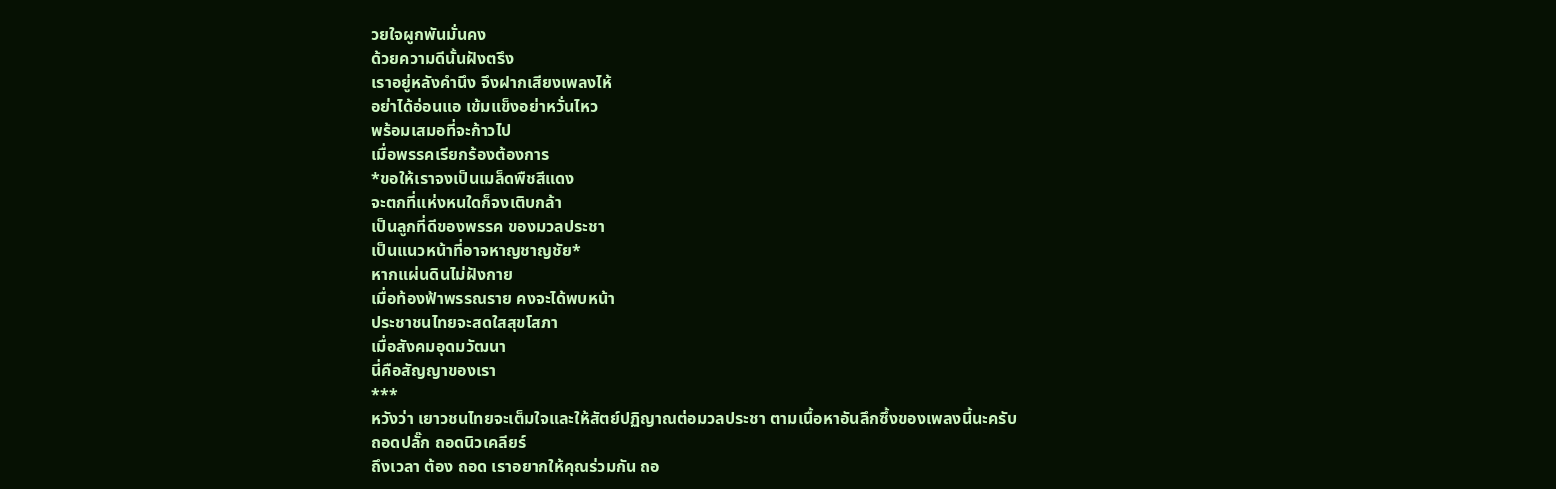วยใจผูกพันมั่นคง
ด้วยความดีนั้นฝังตรึง
เราอยู่หลังคำนึง จึงฝากเสียงเพลงไห้
อย่าได้อ่อนแอ เข้มแข็งอย่าหวั่นไหว
พร้อมเสมอที่จะก้าวไป
เมื่อพรรคเรียกร้องต้องการ
*ขอให้เราจงเป็นเมล็ดพืชสีแดง
จะตกที่แห่งหนใดก็จงเติบกล้า
เป็นลูกที่ดีของพรรค ของมวลประชา
เป็นแนวหน้าที่อาจหาญชาญชัย*
หากแผ่นดินไม่ฝังกาย
เมื่อท้องฟ้าพรรณราย คงจะได้พบหน้า
ประชาชนไทยจะสดใสสุขโสภา
เมื่อสังคมอุดมวัฒนา
นี่คือสัญญาของเรา
***
หวังว่า เยาวชนไทยจะเต็มใจและให้สัตย์ปฏิญาณต่อมวลประชา ตามเนื้อหาอันลึกซึ้งของเพลงนี้นะครับ
ถอดปลั๊ก ถอดนิวเคลียร์
ถึงเวลา ต้อง ถอด เราอยากให้คุณร่วมกัน ถอ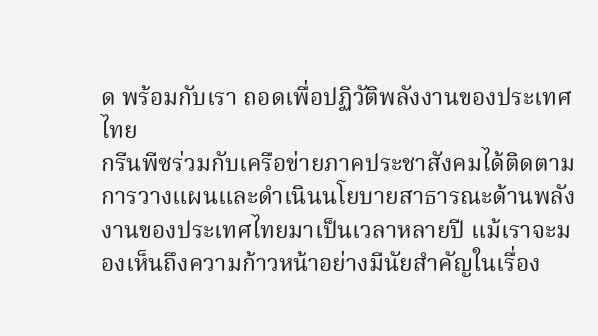ด พร้อมกับเรา ถอดเพื่อปฏิวัติพลังงานของประเทศไทย
กรีนพีซร่วมกับเครือข่ายภาคประชาสังคมได้ติดตามการวางแผนและดำเนินนโยบายสาธารณะด้านพลังงานของประเทศไทยมาเป็นเวลาหลายปี แม้เราจะมองเห็นถึงความก้าวหน้าอย่างมีนัยสำคัญในเรื่อง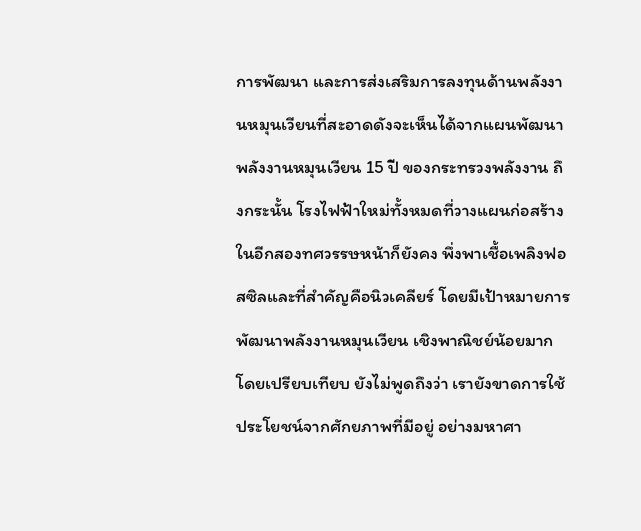การพัฒนา และการส่งเสริมการลงทุนด้านพลังงานหมุนเวียนที่สะอาดดังจะเห็นได้จากแผนพัฒนาพลังงานหมุนเวียน 15 ปี ของกระทรวงพลังงาน ถึงกระนั้น โรงไฟฟ้าใหม่ทั้งหมดที่วางแผนก่อสร้างในอีกสองทศวรรษหน้าก็ยังคง พึ่งพาเชื้อเพลิงฟอสซิลและที่สำคัญคือนิวเคลียร์ โดยมีเป้าหมายการพัฒนาพลังงานหมุนเวียน เชิงพาณิชย์น้อยมากโดยเปรียบเทียบ ยังไม่พูดถึงว่า เรายังขาดการใช้ประโยชน์จากศักยภาพที่มีอยู่ อย่างมหาศา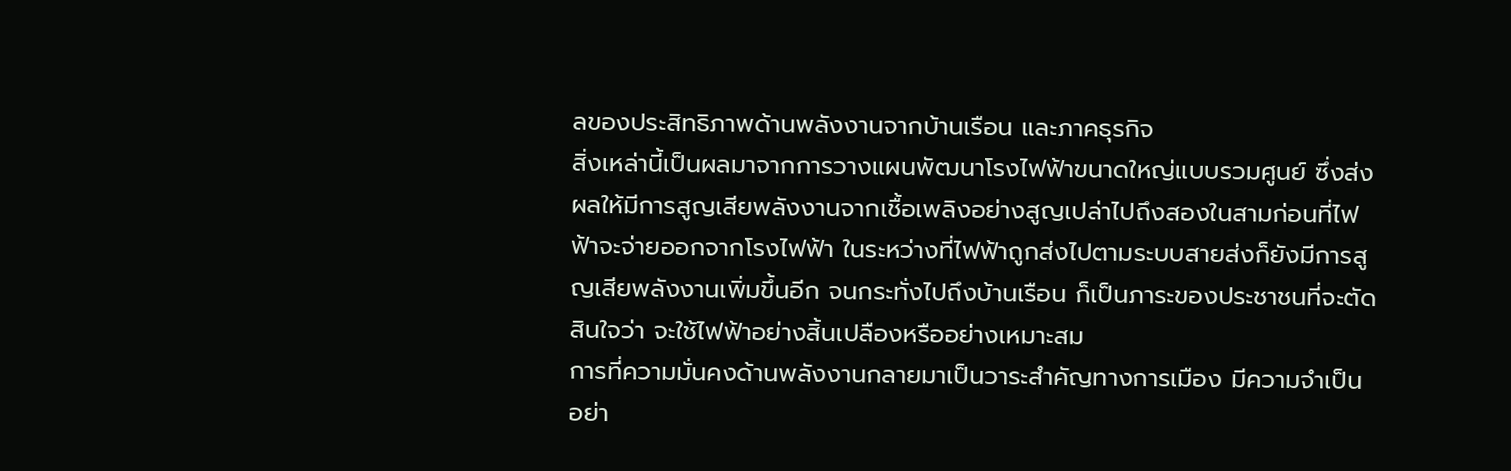ลของประสิทธิภาพด้านพลังงานจากบ้านเรือน และภาคธุรกิจ
สิ่งเหล่านี้เป็นผลมาจากการวางแผนพัฒนาโรงไฟฟ้าขนาดใหญ่แบบรวมศูนย์ ซึ่งส่งผลให้มีการสูญเสียพลังงานจากเชื้อเพลิงอย่างสูญเปล่าไปถึงสองในสามก่อนที่ไฟฟ้าจะจ่ายออกจากโรงไฟฟ้า ในระหว่างที่ไฟฟ้าถูกส่งไปตามระบบสายส่งก็ยังมีการสูญเสียพลังงานเพิ่มขึ้นอีก จนกระทั่งไปถึงบ้านเรือน ก็เป็นภาระของประชาชนที่จะตัดสินใจว่า จะใช้ไฟฟ้าอย่างสิ้นเปลืองหรืออย่างเหมาะสม
การที่ความมั่นคงด้านพลังงานกลายมาเป็นวาระสำคัญทางการเมือง มีความจำเป็นอย่า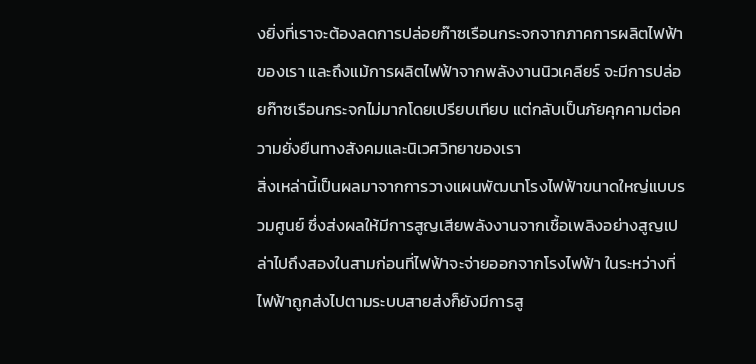งยิ่งที่เราจะต้องลดการปล่อยก๊าซเรือนกระจกจากภาคการผลิตไฟฟ้าของเรา และถึงแม้การผลิตไฟฟ้าจากพลังงานนิวเคลียร์ จะมีการปล่อยก๊าซเรือนกระจกไม่มากโดยเปรียบเทียบ แต่กลับเป็นภัยคุกคามต่อความยั่งยืนทางสังคมและนิเวศวิทยาของเรา
สิ่งเหล่านี้เป็นผลมาจากการวางแผนพัฒนาโรงไฟฟ้าขนาดใหญ่แบบรวมศูนย์ ซึ่งส่งผลให้มีการสูญเสียพลังงานจากเชื้อเพลิงอย่างสูญเปล่าไปถึงสองในสามก่อนที่ไฟฟ้าจะจ่ายออกจากโรงไฟฟ้า ในระหว่างที่ไฟฟ้าถูกส่งไปตามระบบสายส่งก็ยังมีการสู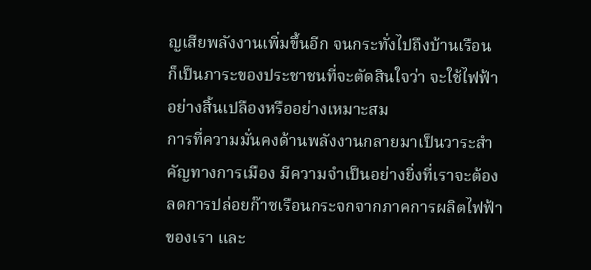ญเสียพลังงานเพิ่มขึ้นอีก จนกระทั่งไปถึงบ้านเรือน ก็เป็นภาระของประชาชนที่จะตัดสินใจว่า จะใช้ไฟฟ้าอย่างสิ้นเปลืองหรืออย่างเหมาะสม
การที่ความมั่นคงด้านพลังงานกลายมาเป็นวาระสำคัญทางการเมือง มีความจำเป็นอย่างยิ่งที่เราจะต้องลดการปล่อยก๊าซเรือนกระจกจากภาคการผลิตไฟฟ้าของเรา และ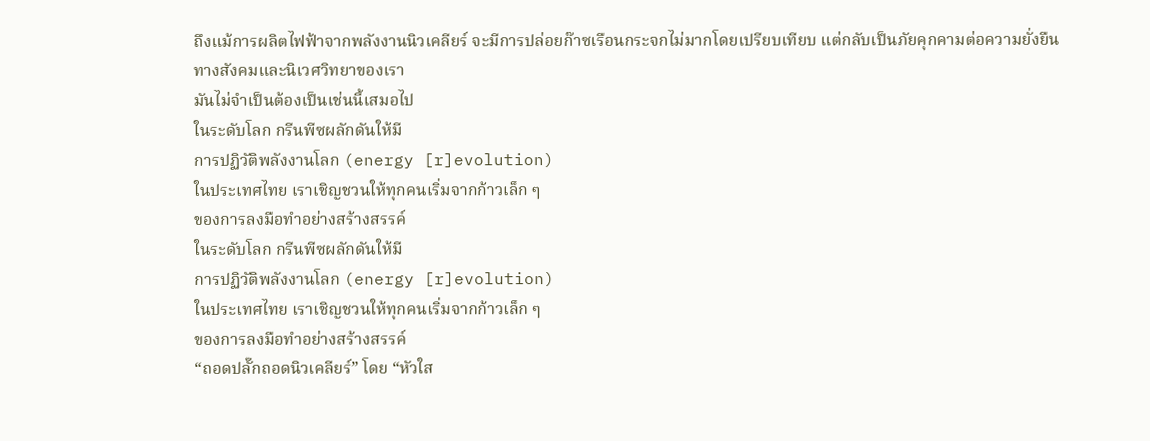ถึงแม้การผลิตไฟฟ้าจากพลังงานนิวเคลียร์ จะมีการปล่อยก๊าซเรือนกระจกไม่มากโดยเปรียบเทียบ แต่กลับเป็นภัยคุกคามต่อความยั่งยืนทางสังคมและนิเวศวิทยาของเรา
มันไม่จำเป็นต้องเป็นเช่นนี้เสมอไป
ในระดับโลก กรีนพีซผลักดันให้มี
การปฏิวัติพลังงานโลก (energy [r]evolution)
ในประเทศไทย เราเชิญชวนให้ทุกคนเริ่มจากก้าวเล็ก ๆ
ของการลงมือทำอย่างสร้างสรรค์
ในระดับโลก กรีนพีซผลักดันให้มี
การปฏิวัติพลังงานโลก (energy [r]evolution)
ในประเทศไทย เราเชิญชวนให้ทุกคนเริ่มจากก้าวเล็ก ๆ
ของการลงมือทำอย่างสร้างสรรค์
“ถอดปลั๊กถอดนิวเคลียร์” โดย “หัวใส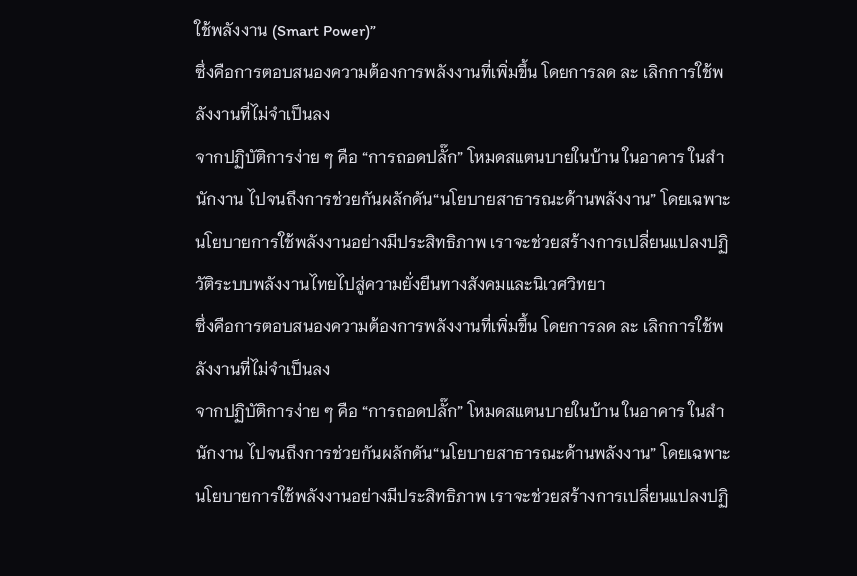ใช้พลังงาน (Smart Power)”
ซึ่งคือการตอบสนองความต้องการพลังงานที่เพิ่มขึ้น โดยการลด ละ เลิกการใช้พลังงานที่ไม่จำเป็นลง
จากปฏิบัติการง่าย ๆ คือ “การถอดปลั๊ก” โหมดสแตนบายในบ้าน ในอาคาร ในสำนักงาน ไปจนถึงการช่วยกันผลักดัน“นโยบายสาธารณะด้านพลังงาน” โดยเฉพาะนโยบายการใช้พลังงานอย่างมีประสิทธิภาพ เราจะช่วยสร้างการเปลี่ยนแปลงปฏิวัติระบบพลังงานไทยไปสู่ความยั่งยืนทางสังคมและนิเวศวิทยา
ซึ่งคือการตอบสนองความต้องการพลังงานที่เพิ่มขึ้น โดยการลด ละ เลิกการใช้พลังงานที่ไม่จำเป็นลง
จากปฏิบัติการง่าย ๆ คือ “การถอดปลั๊ก” โหมดสแตนบายในบ้าน ในอาคาร ในสำนักงาน ไปจนถึงการช่วยกันผลักดัน“นโยบายสาธารณะด้านพลังงาน” โดยเฉพาะนโยบายการใช้พลังงานอย่างมีประสิทธิภาพ เราจะช่วยสร้างการเปลี่ยนแปลงปฏิ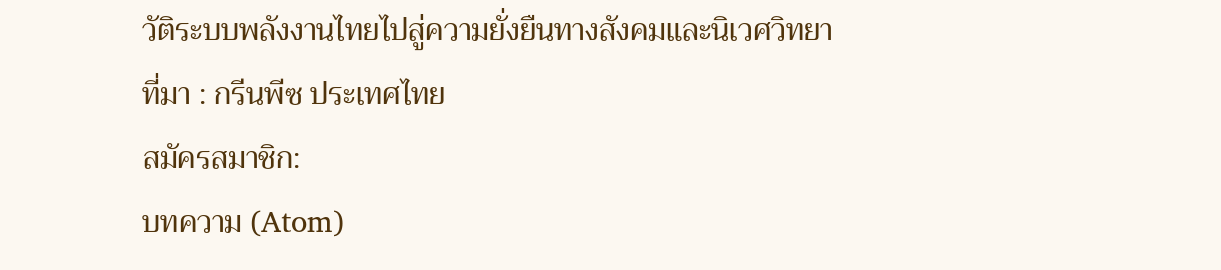วัติระบบพลังงานไทยไปสู่ความยั่งยืนทางสังคมและนิเวศวิทยา
ที่มา : กรีนพีซ ประเทศไทย
สมัครสมาชิก:
บทความ (Atom)